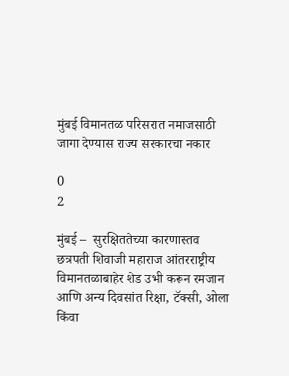मुंबई विमानतळ परिसरात नमाजसाठी जागा देण्यास राज्य सरकारचा नकार

0
2

मुंबई –  सुरक्षिततेच्या कारणास्तव छत्रपती शिवाजी महाराज आंतरराष्ट्रीय विमानतळाबाहेर शेड उभी करून रमजान आणि अन्य दिवसांत रिक्षा, टॅक्सी, ओला किंवा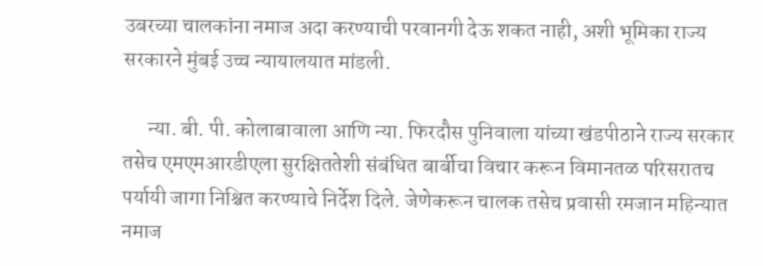उबरच्या चालकांना नमाज अदा करण्याची परवानगी देऊ शकत नाही, अशी भूमिका राज्य सरकारने मुंबई उच्च न्यायालयात मांडली.

      न्या. बी. पी. कोलाबावाला आणि न्या. फिरदौस पुनिवाला यांच्या खंडपीठाने राज्य सरकार तसेच एमएमआरडीएला सुरक्षिततेशी संबंधित बार्बीचा विचार करून विमानतळ परिसरातच पर्यायी जागा निश्चित करण्याचे निर्देश दिले. जेणेकरून चालक तसेच प्रवासी रमजान महिन्यात नमाज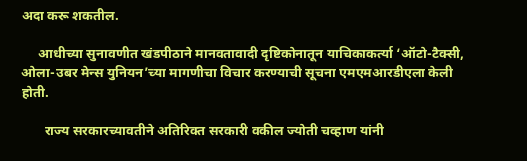अदा करू शकतील.

     आधीच्या सुनावणीत खंडपीठाने मानवतावादी दृष्टिकोनातून याचिकाकर्त्या ‘ऑटो-टैक्सी, ओला-उबर मेन्स युनियन’च्या मागणीचा विचार करण्याची सूचना एमएमआरडीएला केली होती.

       राज्य सरकारच्यावतीने अतिरिक्त सरकारी वकील ज्योती चव्हाण यांनी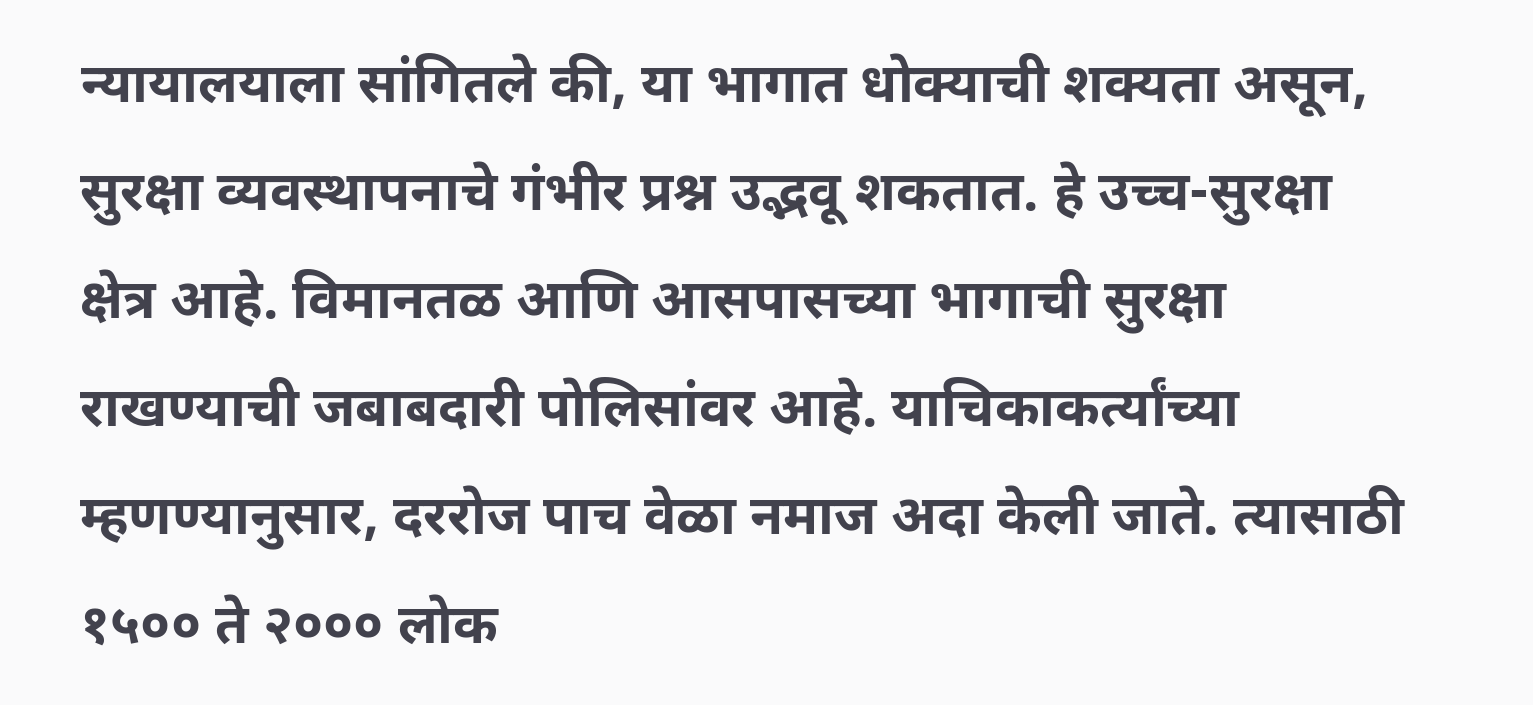न्यायालयाला सांगितले की, या भागात धोक्याची शक्यता असून, सुरक्षा व्यवस्थापनाचे गंभीर प्रश्न उद्भवू शकतात. हे उच्च-सुरक्षा क्षेत्र आहे. विमानतळ आणि आसपासच्या भागाची सुरक्षा राखण्याची जबाबदारी पोलिसांवर आहे. याचिकाकर्त्यांच्या म्हणण्यानुसार, दररोज पाच वेळा नमाज अदा केली जाते. त्यासाठी १५०० ते २००० लोक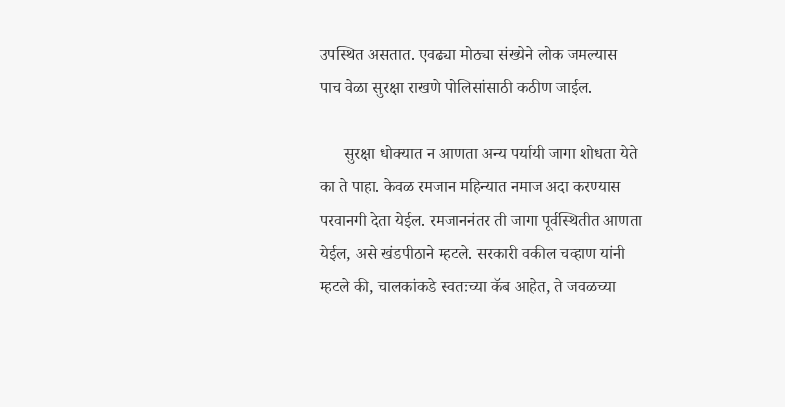उपस्थित असतात. एवढ्या मोठ्या संख्येने लोक जमल्यास पाच वेळा सुरक्षा राखणे पोलिसांसाठी कठीण जाईल.

      सुरक्षा धोक्यात न आणता अन्य पर्यायी जागा शोधता येते का ते पाहा. केवळ रमजान महिन्यात नमाज अदा करण्यास परवानगी देता येईल. रमजाननंतर ती जागा पूर्वस्थितीत आणता येईल, असे खंडपीठाने म्हटले. सरकारी वकील चव्हाण यांनी म्हटले की, चालकांकडे स्वतःच्या कॅब आहेत, ते जवळच्या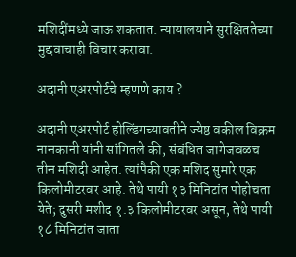मशिदींमध्ये जाऊ शकतात. न्यायालयाने सुरक्षिततेच्या मुद्दवाचाही विचार करावा.

अदानी एअरपोर्टचे म्हणणे काय ?

अदानी एअरपोर्ट होल्डिंगच्यावतीने ज्येष्ठ वकील विक्रम नानकानी यांनी सांगितले की, संबंधित जागेजवळच तीन मशिदी आहेत. त्यांपैकी एक मशिद सुमारे एक किलोमीटरवर आहे. तेथे पायी १३ मिनिटांत पोहोचता येते; दुसरी मशीद १.३ किलोमीटरवर असून, तेथे पायी १८ मिनिटांत जाता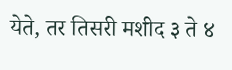येते, तर तिसरी मशीद ३ ते ४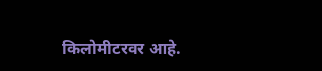किलोमीटरवर आहे.